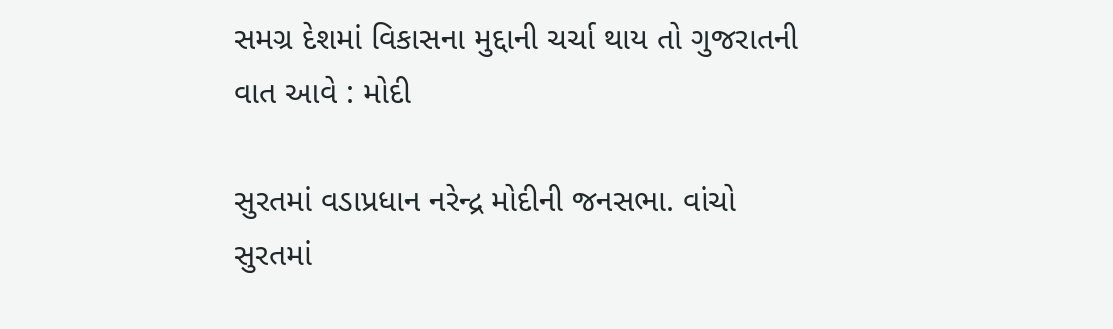સમગ્ર દેશમાં વિકાસના મુદ્દાની ચર્ચા થાય તો ગુજરાતની વાત આવે : મોદી

સુરતમાં વડાપ્રધાન નરેન્દ્ર મોદીની જનસભા. વાંચો સુરતમાં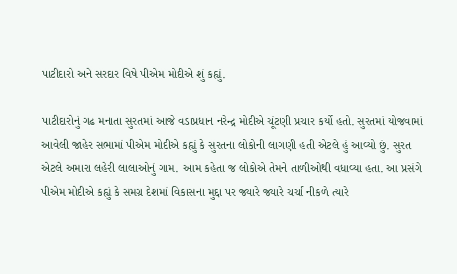પાટીદારો અને સરદાર વિષે પીએમ મોદીએ શું કહ્યું.

પાટીદારોનું ગઢ મનાતા સુરતમાં આજે વડાપ્રધાન નરેન્દ્ર મોદીએ ચૂંટણી પ્રચાર કર્યો હતો. સુરતમાં યોજવામાં આવેલી જાહેર સભામાં પીએમ મોદીએ કહ્યું કે સુરતના લોકોની લાગણી હતી એટલે હું આવ્યો છું. સુરત એટલે અમારા લહેરી લાલાઓનું ગામ. આમ કહેતા જ લોકોએ તેમને તાળીઓથી વધાવ્યા હતા. આ પ્રસંગે પીએમ મોદીએ કહ્યું કે સમગ્ર દેશમાં વિકાસના મુદ્દા પર જ્યારે જ્યારે ચર્ચા નીકળે ત્યારે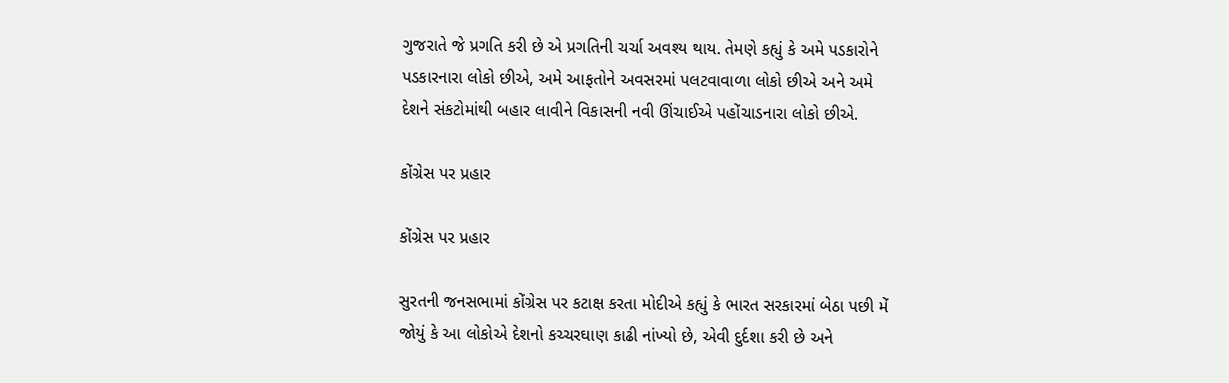ગુજરાતે જે પ્રગતિ કરી છે એ પ્રગતિની ચર્ચા અવશ્ય થાય. તેમણે કહ્યું કે અમે પડકારોને પડકારનારા લોકો છીએ, અમે આફતોને અવસરમાં પલટવાવાળા લોકો છીએ અને અમે દેશને સંકટોમાંથી બહાર લાવીને વિકાસની નવી ઊંચાઈએ પહોંચાડનારા લોકો છીએ.

કોંગ્રેસ પર પ્રહાર

કોંગ્રેસ પર પ્રહાર

સુરતની જનસભામાં કોંગ્રેસ પર કટાક્ષ કરતા મોદીએ કહ્યું કે ભારત સરકારમાં બેઠા પછી મેં જોયું કે આ લોકોએ દેશનો કચ્ચરઘાણ કાઢી નાંખ્યો છે, એવી દુર્દશા કરી છે અને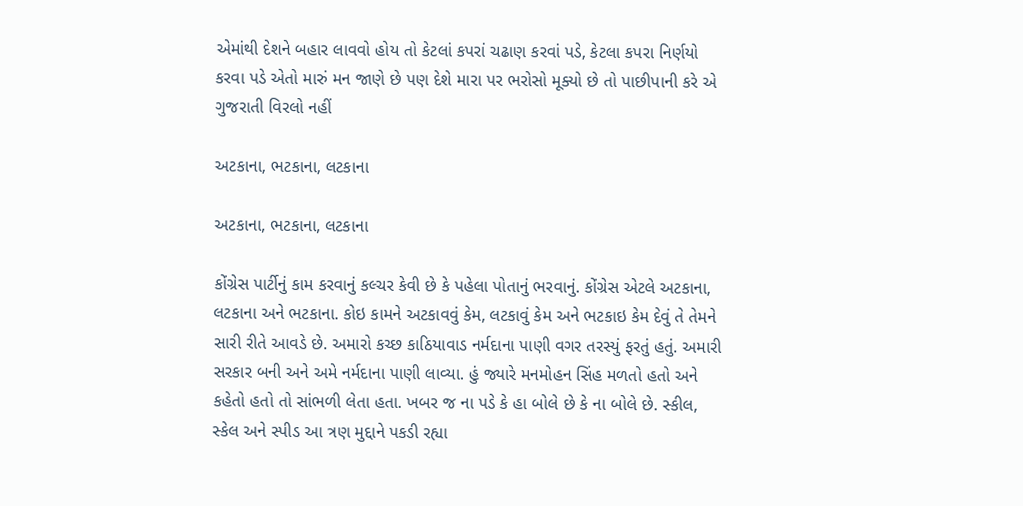એમાંથી દેશને બહાર લાવવો હોય તો કેટલાં કપરાં ચઢાણ કરવાં પડે, કેટલા કપરા નિર્ણયો કરવા પડે એતો મારું મન જાણે છે પણ દેશે મારા પર ભરોસો મૂક્યો છે તો પાછીપાની કરે એ ગુજરાતી વિરલો નહીં

અટકાના, ભટકાના, લટકાના

અટકાના, ભટકાના, લટકાના

કોંગ્રેસ પાર્ટીનું કામ કરવાનું કલ્ચર કેવી છે કે પહેલા પોતાનું ભરવાનું. કોંગ્રેસ એટલે અટકાના, લટકાના અને ભટકાના. કોઇ કામને અટકાવવું કેમ, લટકાવું કેમ અને ભટકાઇ કેમ દેવું તે તેમને સારી રીતે આવડે છે. અમારો કચ્છ કાઠિયાવાડ નર્મદાના પાણી વગર તરસ્યું ફરતું હતું. અમારી સરકાર બની અને અમે નર્મદાના પાણી લાવ્યા. હું જ્યારે મનમોહન સિંહ મળતો હતો અને કહેતો હતો તો સાંભળી લેતા હતા. ખબર જ ના પડે કે હા બોલે છે કે ના બોલે છે. સ્કીલ, સ્કેલ અને સ્પીડ આ ત્રણ મુદ્દાને પકડી રહ્યા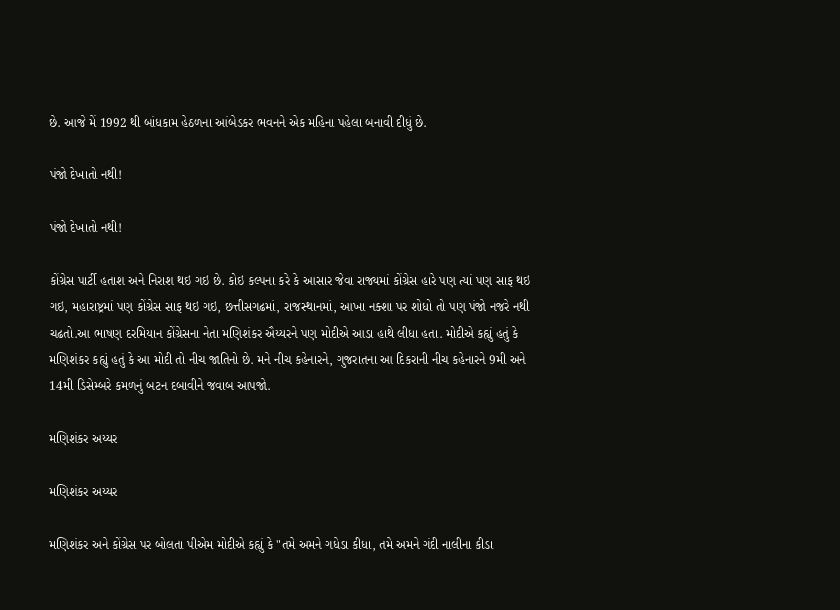છે. આજે મેં 1992 થી બાંધકામ હેઠળના આંબેડકર ભવનને એક મહિના પહેલા બનાવી દીધું છે.

પંજો દેખાતો નથી!

પંજો દેખાતો નથી!

કોંગ્રેસ પાર્ટી હતાશ અને નિરાશ થઇ ગઇ છે. કોઇ કલ્પના કરે કે આસાર જેવા રાજ્યમાં કોંગ્રેસ હારે પણ ત્યાં પણ સાફ થઇ ગઇ, મહારાષ્ટ્રમાં પણ કોંગ્રેસ સાફ થઇ ગઇ, છત્તીસગઢમાં, રાજસ્થાનમાં, આખા નક્શા પર શોધો તો પણ પંજો નજરે નથી ચઢતો.આ ભાષણ દરમિયાન કોંગ્રેસના નેતા મણિશંકર ઐય્યરને પણ મોદીએ આડા હાથે લીધા હતા. મોદીએ કહ્યું હતું કે મણિશંકર કહ્યું હતું કે આ મોદી તો નીચ જાતિનો છે. મને નીચ કહેનારને, ગુજરાતના આ દિકરાની નીચ કહેનારને 9મી અને 14મી ડિસેમ્બરે કમળનું બટન દબાવીને જવાબ આપજો.

મણિશંકર અય્યર

મણિશંકર અય્યર

મણિશંકર અને કોંગ્રેસ પર બોલતા પીએમ મોદીએ કહ્યું કે "તમે અમને ગધેડા કીધા, તમે અમને ગંદી નાલીના કીડા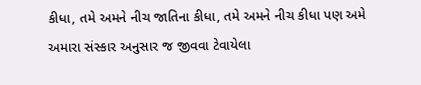કીધા, તમે અમને નીચ જાતિના કીધા, તમે અમને નીચ કીધા પણ અમે અમારા સંસ્કાર અનુસાર જ જીવવા ટેવાયેલા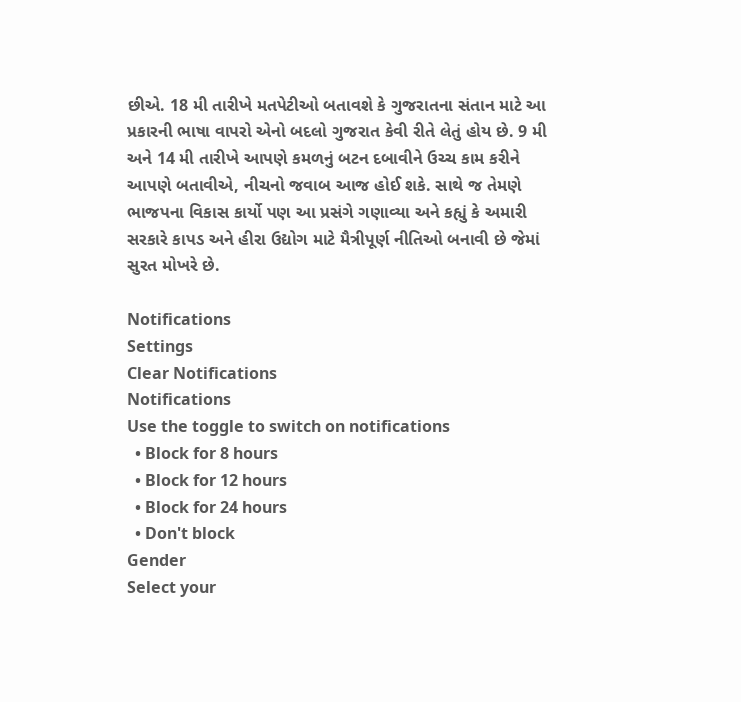છીએ. 18 મી તારીખે મતપેટીઓ બતાવશે કે ગુજરાતના સંતાન માટે આ પ્રકારની ભાષા વાપરો એનો બદલો ગુજરાત કેવી રીતે લેતું હોય છે. 9 મી અને 14 મી તારીખે આપણે કમળનું બટન દબાવીને ઉચ્ચ કામ કરીને આપણે બતાવીએ, નીચનો જવાબ આજ હોઈ શકે. સાથે જ તેમણે ભાજપના વિકાસ કાર્યો પણ આ પ્રસંગે ગણાવ્યા અને કહ્યું કે અમારી સરકારે કાપડ અને હીરા ઉદ્યોગ માટે મૈત્રીપૂર્ણ નીતિઓ બનાવી છે જેમાં સુરત મોખરે છે.

Notifications
Settings
Clear Notifications
Notifications
Use the toggle to switch on notifications
  • Block for 8 hours
  • Block for 12 hours
  • Block for 24 hours
  • Don't block
Gender
Select your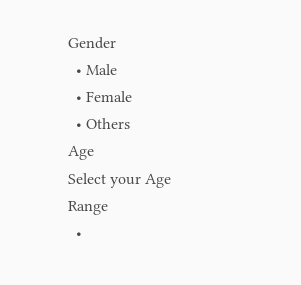Gender
  • Male
  • Female
  • Others
Age
Select your Age Range
  •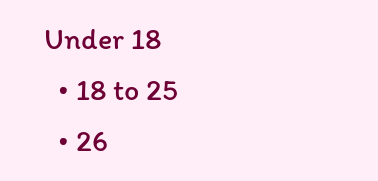Under 18
  • 18 to 25
  • 26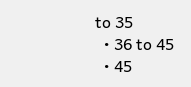to 35
  • 36 to 45
  • 45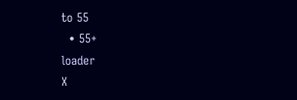to 55
  • 55+
loader
X